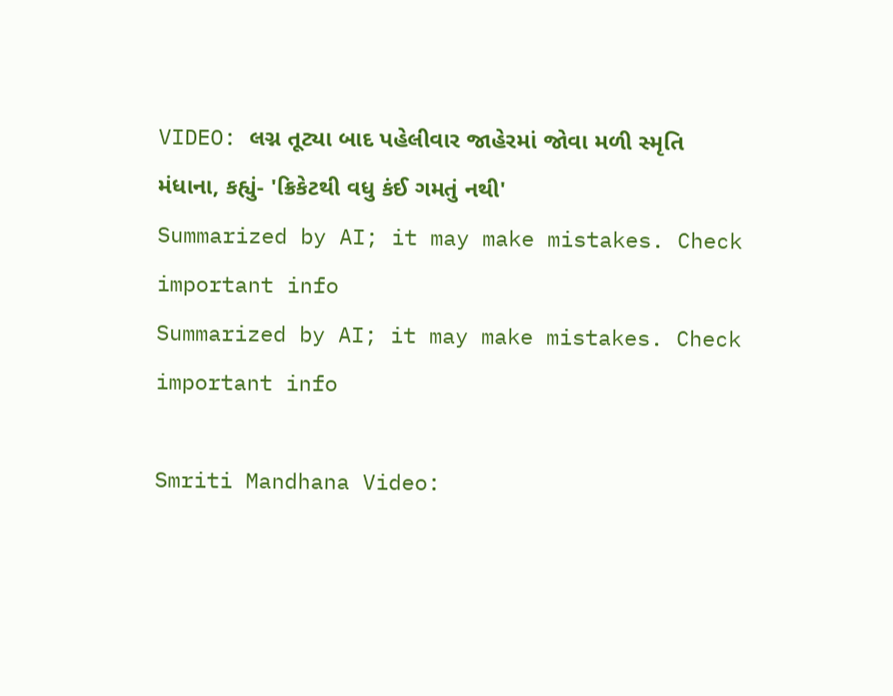VIDEO: લગ્ન તૂટ્યા બાદ પહેલીવાર જાહેરમાં જોવા મળી સ્મૃતિ મંધાના, કહ્યું- 'ક્રિકેટથી વધુ કંઈ ગમતું નથી'
Summarized by AI; it may make mistakes. Check important info
Summarized by AI; it may make mistakes. Check important info

Smriti Mandhana Video: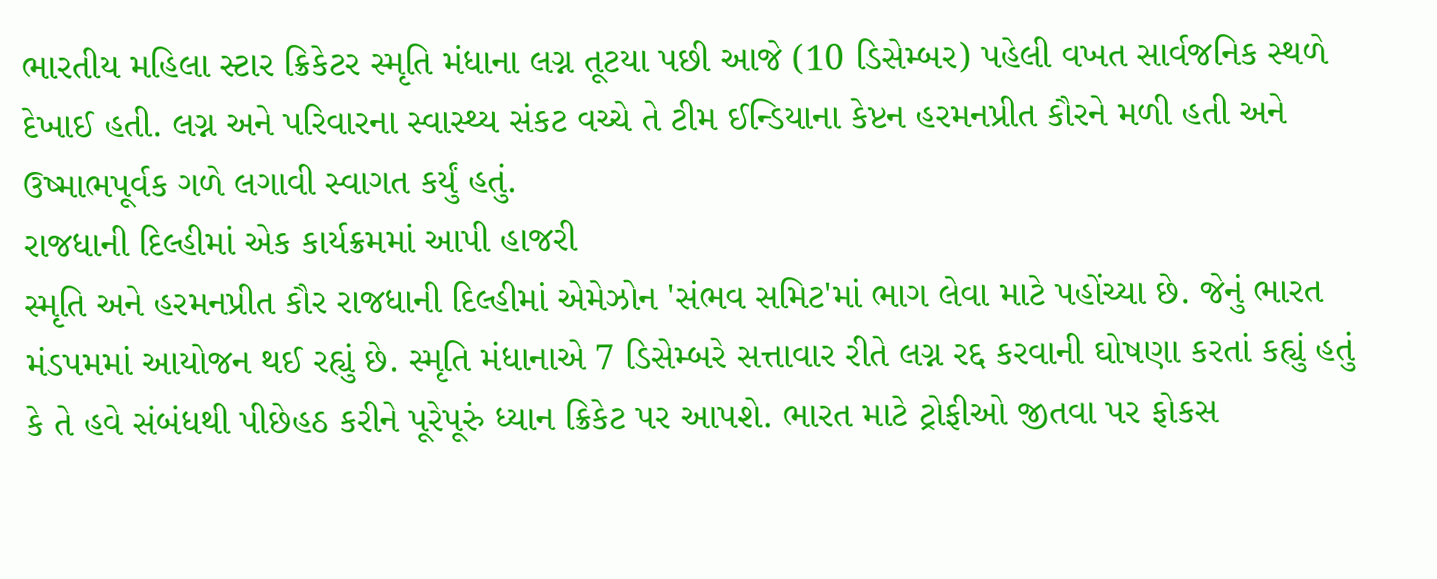ભારતીય મહિલા સ્ટાર ક્રિકેટર સ્મૃતિ મંધાના લગ્ન તૂટયા પછી આજે (10 ડિસેમ્બર) પહેલી વખત સાર્વજનિક સ્થળે દેખાઈ હતી. લગ્ન અને પરિવારના સ્વાસ્થ્ય સંકટ વચ્ચે તે ટીમ ઈન્ડિયાના કેપ્ટન હરમનપ્રીત કૌરને મળી હતી અને ઉષ્માભપૂર્વક ગળે લગાવી સ્વાગત કર્યું હતું.
રાજધાની દિલ્હીમાં એક કાર્યક્રમમાં આપી હાજરી
સ્મૃતિ અને હરમનપ્રીત કૌર રાજધાની દિલ્હીમાં એમેઝોન 'સંભવ સમિટ'માં ભાગ લેવા માટે પહોંચ્યા છે. જેનું ભારત મંડપમમાં આયોજન થઈ રહ્યું છે. સ્મૃતિ મંધાનાએ 7 ડિસેમ્બરે સત્તાવાર રીતે લગ્ન રદ્દ કરવાની ઘોષણા કરતાં કહ્યું હતું કે તે હવે સંબંધથી પીછેહઠ કરીને પૂરેપૂરું ધ્યાન ક્રિકેટ પર આપશે. ભારત માટે ટ્રોફીઓ જીતવા પર ફોકસ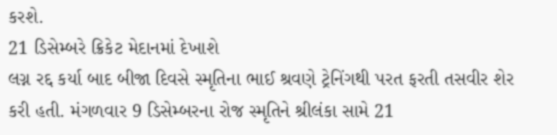કરશે.
21 ડિસેમ્બરે ક્રિકેટ મેદાનમાં દેખાશે
લગ્ન રદ્દ કર્યા બાદ બીજા દિવસે સ્મૃતિના ભાઈ શ્રવણે ટ્રેનિંગથી પરત ફરતી તસવીર શેર કરી હતી. મંગળવાર 9 ડિસેમ્બરના રોજ સ્મૃતિને શ્રીલંકા સામે 21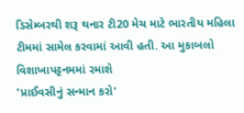ડિસેમ્બરથી શરૂ થનાર ટી20 મેચ માટે ભારતીય મહિલા ટીમમાં સામેલ કરવામાં આવી હતી. આ મુકાબલો વિશાખાપટ્ટનમમાં રમાશે
'પ્રાઈવસીનું સન્માન કરો'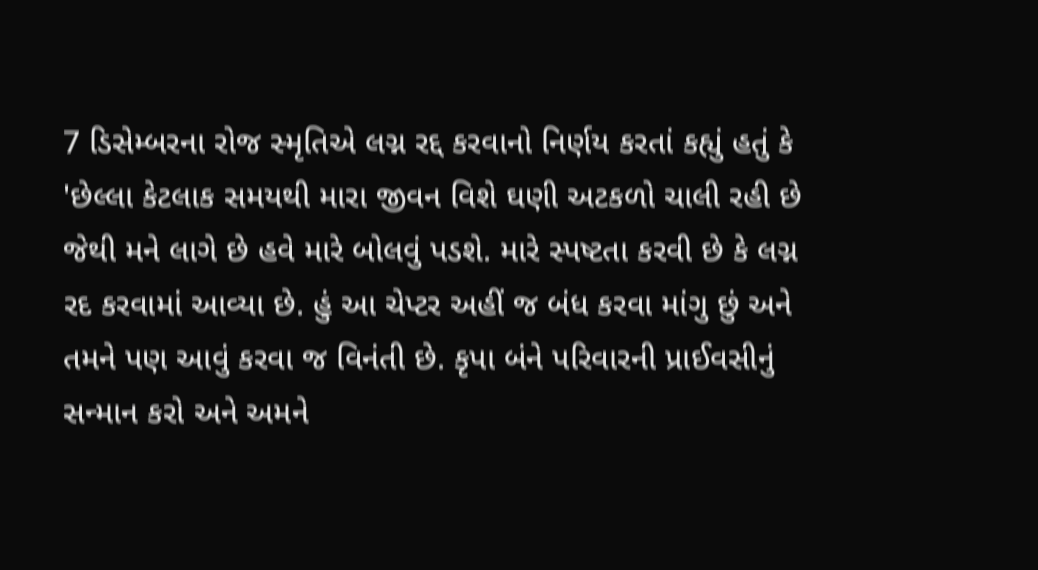7 ડિસેમ્બરના રોજ સ્મૃતિએ લગ્ન રદ્દ કરવાનો નિર્ણય કરતાં કહ્યું હતું કે 'છેલ્લા કેટલાક સમયથી મારા જીવન વિશે ઘણી અટકળો ચાલી રહી છે જેથી મને લાગે છે હવે મારે બોલવું પડશે. મારે સ્પષ્ટતા કરવી છે કે લગ્ન રદ કરવામાં આવ્યા છે. હું આ ચેપ્ટર અહીં જ બંધ કરવા માંગુ છું અને તમને પણ આવું કરવા જ વિનંતી છે. કૃપા બંને પરિવારની પ્રાઈવસીનું સન્માન કરો અને અમને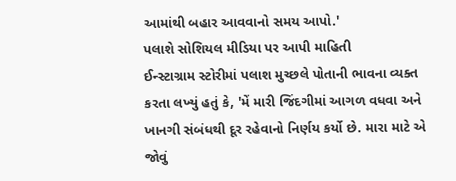આમાંથી બહાર આવવાનો સમય આપો.'
પલાશે સોશિયલ મીડિયા પર આપી માહિતી
ઈન્સ્ટાગ્રામ સ્ટોરીમાં પલાશ મુચ્છલે પોતાની ભાવના વ્યક્ત કરતા લખ્યું હતું કે, 'મેં મારી જિંદગીમાં આગળ વધવા અને ખાનગી સંબંધથી દૂર રહેવાનો નિર્ણય કર્યો છે. મારા માટે એ જોવું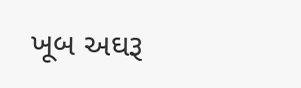ખૂબ અઘરૂ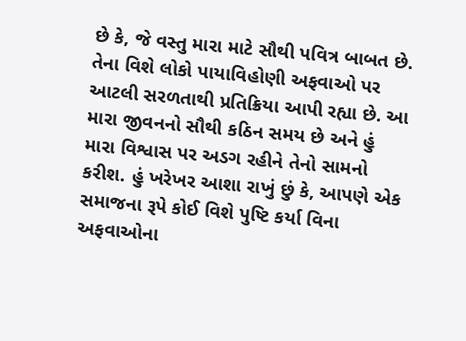છે કે, જે વસ્તુ મારા માટે સૌથી પવિત્ર બાબત છે. તેના વિશે લોકો પાયાવિહોણી અફવાઓ પર આટલી સરળતાથી પ્રતિક્રિયા આપી રહ્યા છે. આ મારા જીવનનો સૌથી કઠિન સમય છે અને હું મારા વિશ્વાસ પર અડગ રહીને તેનો સામનો કરીશ. હું ખરેખર આશા રાખું છું કે, આપણે એક સમાજના રૂપે કોઈ વિશે પુષ્ટિ કર્યા વિના અફવાઓના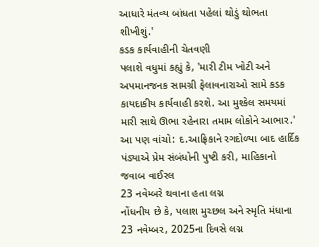આધારે મંતવ્ય બાંધતા પહેલાં થોડું થોભતા શીખીશું.'
કડક કાર્યવાહીની ચેતવણી
પલાશે વધુમાં કહ્યું કે, 'મારી ટીમ ખોટી અને અપમાનજનક સામગ્રી ફેલાવનારાઓ સામે કડક કાયદાકીય કાર્યવાહી કરશે. આ મુશ્કેલ સમયમાં મારી સાથે ઊભા રહેનારા તમામ લોકોને આભાર.'
આ પણ વાંચો: દ.આફ્રિકાને રગદોળ્યા બાદ હાર્દિક પંડ્યાએ પ્રેમ સંબંધોની પુષ્ટી કરી, માહિકાનો જવાબ વાઈરલ
23 નવેમ્બરે થવાના હતા લગ્ન
નોંધનીય છે કે, પલાશ મુચ્છલ અને સ્મૃતિ મંધાના 23 નવેમ્બર, 2025ના દિવસે લગ્ન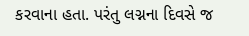કરવાના હતા. પરંતુ લગ્નના દિવસે જ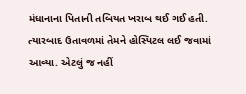મંધાનાના પિતાની તબિયત ખરાબ થઈ ગઈ હતી. ત્યારબાદ ઉતાવળમાં તેમને હોસ્પિટલ લઈ જવામાં આવ્યા. એટલું જ નહીં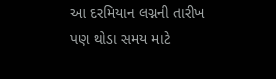આ દરમિયાન લગ્નની તારીખ પણ થોડા સમય માટે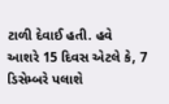ટાળી દેવાઈ હતી. હવે આશરે 15 દિવસ એટલે કે, 7 ડિસેમ્બરે પલાશે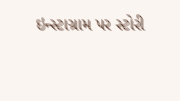ઇન્સ્ટાગ્રામ પર સ્ટોરી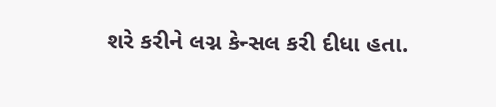શરે કરીને લગ્ન કેન્સલ કરી દીધા હતા.